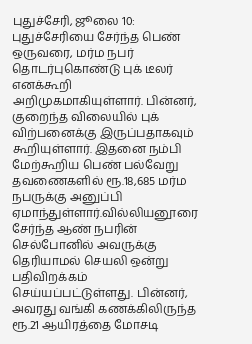புதுச்சேரி, ஜூலை 10: புதுச்சேரியை சேர்ந்த பெண் ஒருவரை, மர்ம நபர் தொடர்புகொண்டு புக் டீலர் எனக்கூறி அறிமுகமாகியுள்ளார். பின்னர், குறைந்த விலையில் புக் விற்பனைக்கு இருப்பதாகவும் கூறியுள்ளார். இதனை நம்பி மேற்கூறிய பெண் பல்வேறு தவணைகளில் ரூ.18,685 மர்ம நபருக்கு அனுப்பி ஏமாந்துள்ளார்.வில்லியனூரை சேர்ந்த ஆண் நபரின் செல்போனில் அவருக்கு தெரியாமல் செயலி ஒன்று பதிவிறக்கம் செய்யப்பட்டுள்ளது. பின்னர், அவரது வங்கி கணக்கிலிருந்த ரூ.21 ஆயிரத்தை மோசடி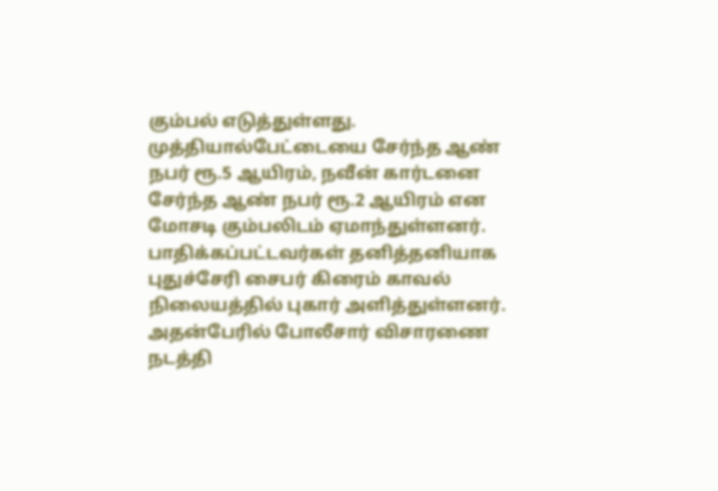கும்பல் எடுத்துள்ளது. முத்தியால்பேட்டையை சேர்ந்த ஆண் நபர் ரூ.5 ஆயிரம், நவீன் கார்டனை சேர்ந்த ஆண் நபர் ரூ.2 ஆயிரம் என மோசடி கும்பலிடம் ஏமாந்துள்ளனர். பாதிக்கப்பட்டவர்கள் தனித்தனியாக புதுச்சேரி சைபர் கிரைம் காவல் நிலையத்தில் புகார் அளித்துள்ளனர். அதன்பேரில் போலீசார் விசாரணை நடத்தி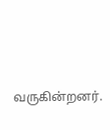வருகின்றனர்.